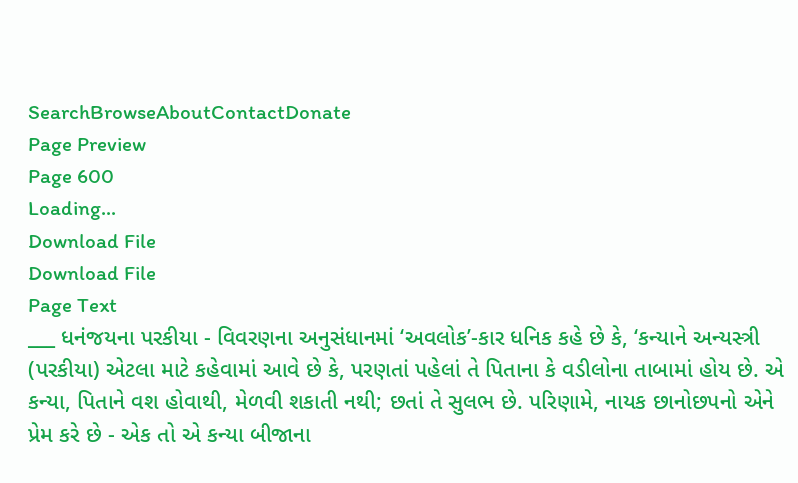SearchBrowseAboutContactDonate
Page Preview
Page 600
Loading...
Download File
Download File
Page Text
___ ધનંજયના પરકીયા - વિવરણના અનુસંધાનમાં ‘અવલોક’-કાર ધનિક કહે છે કે, ‘કન્યાને અન્યસ્ત્રી (પરકીયા) એટલા માટે કહેવામાં આવે છે કે, પરણતાં પહેલાં તે પિતાના કે વડીલોના તાબામાં હોય છે. એ કન્યા, પિતાને વશ હોવાથી, મેળવી શકાતી નથી; છતાં તે સુલભ છે. પરિણામે, નાયક છાનોછપનો એને પ્રેમ કરે છે - એક તો એ કન્યા બીજાના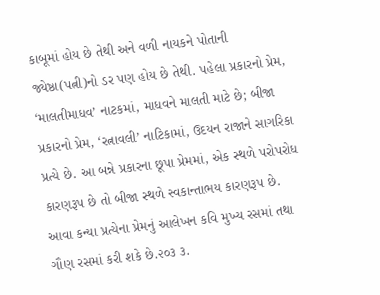કાબૂમાં હોય છે તેથી અને વળી નાયકને પોતાની જ્યેષ્ઠા(પત્ની)નો ડર પણ હોય છે તેથી. પહેલા પ્રકારનો પ્રેમ, ‘માલતીમાધવ’ નાટકમાં, માધવને માલતી માટે છે; બીજા પ્રકારનો પ્રેમ, ‘રત્નાવલી’ નાટિકામાં, ઉદયન રાજાને સાગરિકા પ્રત્યે છે. આ બન્ને પ્રકારના છૂપા પ્રેમમાં, એક સ્થળે પરોપરોધ કારણરૂપ છે તો બીજા સ્થળે સ્વકાન્તાભય કારણરૂપ છે. આવા કન્યા પ્રત્યેના પ્રેમનું આલેખન કવિ મુખ્ય રસમાં તથા ગૌણ રસમાં કરી શકે છે.૨૦૩ ૩.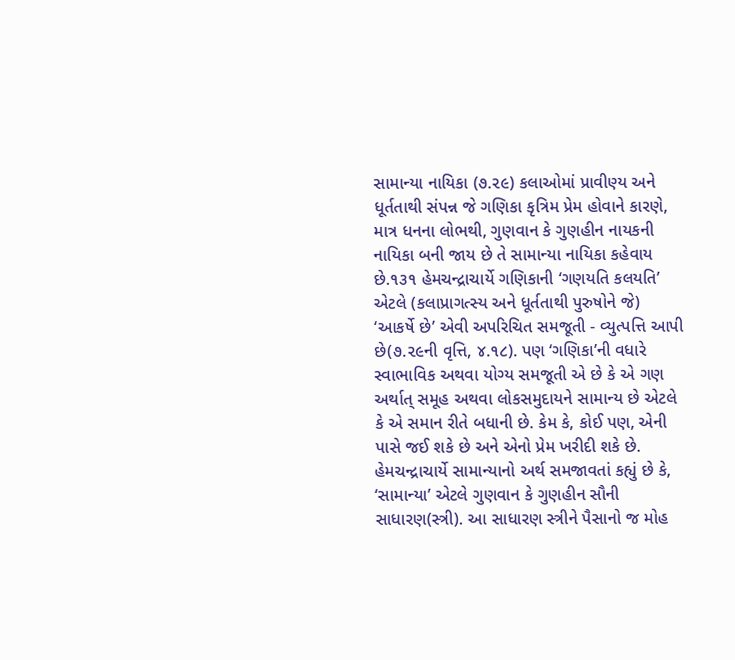સામાન્યા નાયિકા (૭.૨૯) કલાઓમાં પ્રાવીણ્ય અને ધૂર્તતાથી સંપન્ન જે ગણિકા કૃત્રિમ પ્રેમ હોવાને કારણે, માત્ર ધનના લોભથી, ગુણવાન કે ગુણહીન નાયકની નાયિકા બની જાય છે તે સામાન્યા નાયિકા કહેવાય છે.૧૩૧ હેમચન્દ્રાચાર્યે ગણિકાની ‘ગણયતિ કલયતિ’ એટલે (કલાપ્રાગત્સ્ય અને ધૂર્તતાથી પુરુષોને જે) ‘આકર્ષે છે’ એવી અપરિચિત સમજૂતી - વ્યુત્પત્તિ આપી છે(૭.૨૯ની વૃત્તિ, ૪.૧૮). પણ ‘ગણિકા’ની વધારે સ્વાભાવિક અથવા યોગ્ય સમજૂતી એ છે કે એ ગણ અર્થાત્ સમૂહ અથવા લોકસમુદાયને સામાન્ય છે એટલે કે એ સમાન રીતે બધાની છે. કેમ કે, કોઈ પણ, એની પાસે જઈ શકે છે અને એનો પ્રેમ ખરીદી શકે છે. હેમચન્દ્રાચાર્યે સામાન્યાનો અર્થ સમજાવતાં કહ્યું છે કે, ‘સામાન્યા’ એટલે ગુણવાન કે ગુણહીન સૌની સાધારણ(સ્ત્રી). આ સાધારણ સ્ત્રીને પૈસાનો જ મોહ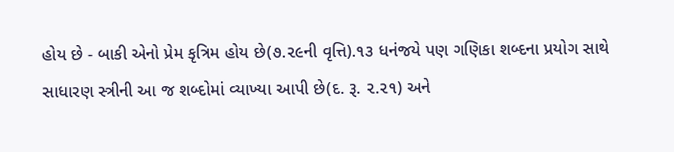હોય છે - બાકી એનો પ્રેમ કૃત્રિમ હોય છે(૭.૨૯ની વૃત્તિ).૧૩ ધનંજયે પણ ગણિકા શબ્દના પ્રયોગ સાથે સાધારણ સ્ત્રીની આ જ શબ્દોમાં વ્યાખ્યા આપી છે(દ. રૂ. ૨.૨૧) અને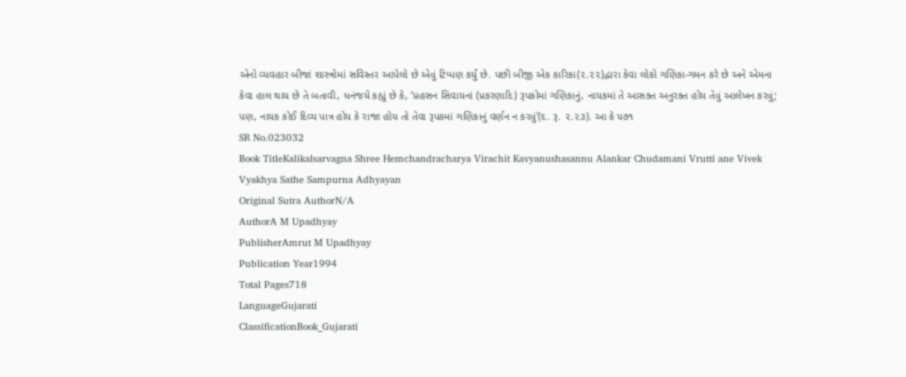એનો વ્યવહાર બીજાં શાસ્ત્રોમાં સવિસ્તર આપેલો છે એવું ટિપ્પણ કર્યું છે. પછી બીજી એક કારિકા(૨.૨૨)દ્વારા કેવા લોકો ગણિકા-ગમન કરે છે અને એમના કેવા હાલ થાય છે તે બતાવી, ધનંજયે કહ્યું છે કે, ‘પ્રહસન સિવાયનાં (પ્રકરણાદિ) રૂપકોમાં ગણિકાનું, નાયકમાં તે આસક્ત અનુરક્ત હોય તેવું આલેખન કરવું; પણ, નાયક કોઈ દિવ્ય પાત્ર હોય કે રાજા હોય તો તેવા રૂપકમાં ગણિકાનું વર્ણન ન કરવું'(દ. રૂ. ૨.૨૩). આ કે ૫૭૧
SR No.023032
Book TitleKalikalsarvagna Shree Hemchandracharya Virachit Kavyanushasannu Alankar Chudamani Vrutti ane Vivek Vyakhya Sathe Sampurna Adhyayan
Original Sutra AuthorN/A
AuthorA M Upadhyay
PublisherAmrut M Upadhyay
Publication Year1994
Total Pages718
LanguageGujarati
ClassificationBook_Gujarati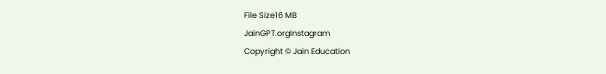File Size16 MB
JainGPT.orgInstagram
Copyright © Jain Education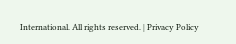International. All rights reserved. | Privacy Policy